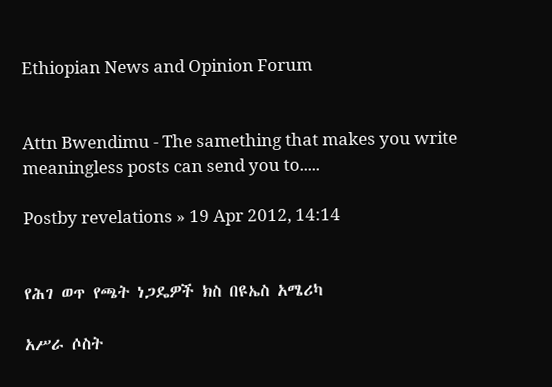Ethiopian News and Opinion Forum


Attn Bwendimu - The samething that makes you write meaningless posts can send you to.....

Postby revelations » 19 Apr 2012, 14:14


የሕገ ወጥ የጫት ነጋዴዎች ክስ በዩኤስ አሜሪካ

አሥራ ሶስት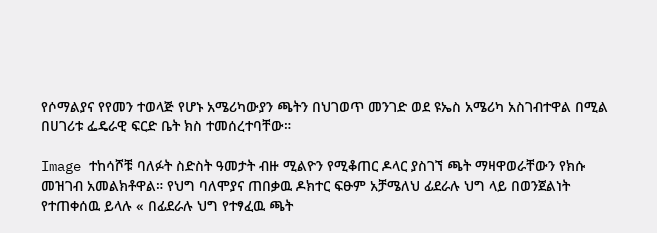የሶማልያና የየመን ተወላጅ የሆኑ አሜሪካውያን ጫትን በህገወጥ መንገድ ወደ ዩኤስ አሜሪካ አስገብተዋል በሚል በሀገሪቱ ፌዴራዊ ፍርድ ቤት ክስ ተመሰረተባቸው።

Image ተከሳሾቹ ባለፉት ስድስት ዓመታት ብዙ ሚልዮን የሚቆጠር ዶላር ያስገኘ ጫት ማዛዋወራቸውን የክሱ መዝገብ አመልክቶዋል። የህግ ባለሞያና ጠበቃዉ ዶክተር ፍፁም አቻሜለህ ፊደራሉ ህግ ላይ በወንጀልነት የተጠቀሰዉ ይላሉ « በፊደራሉ ህግ የተፃፈዉ ጫት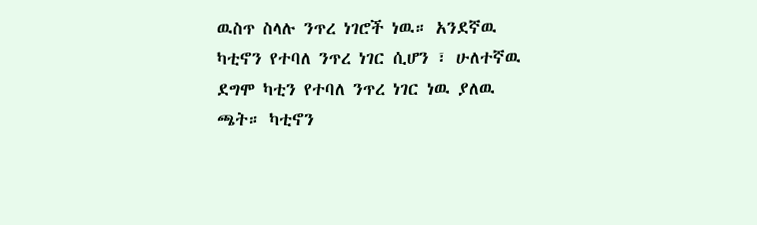ዉስጥ ስላሉ ንጥረ ነገሮች ነዉ። አንደኛዉ ካቲኖን የተባለ ንጥረ ነገር ሲሆን ፣ ሁለተኛዉ ደግሞ ካቲን የተባለ ንጥረ ነገር ነዉ ያለዉ ጫት። ካቲኖን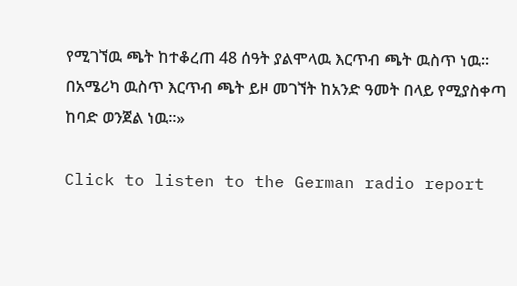የሚገኘዉ ጫት ከተቆረጠ 48 ሰዓት ያልሞላዉ እርጥብ ጫት ዉስጥ ነዉ። በአሜሪካ ዉስጥ እርጥብ ጫት ይዞ መገኘት ከአንድ ዓመት በላይ የሚያስቀጣ ከባድ ወንጀል ነዉ።»

Click to listen to the German radio report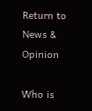Return to News & Opinion

Who is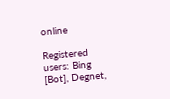online

Registered users: Bing [Bot], Degnet,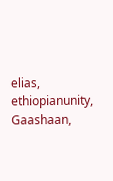elias, ethiopianunity, Gaashaan,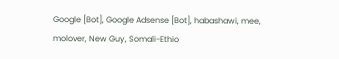Google [Bot], Google Adsense [Bot], habashawi, mee, molover, New Guy, Somali-Ethio